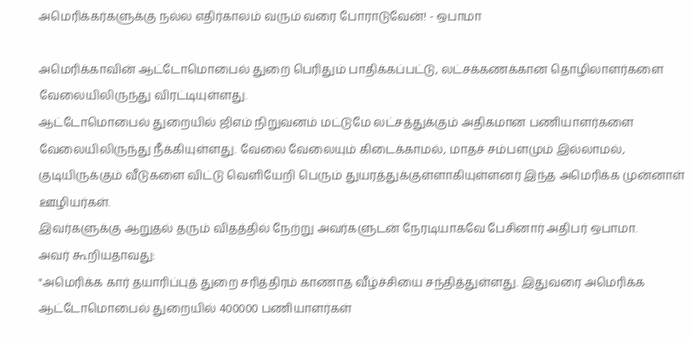அமெரிக்கர்களுக்கு நல்ல எதிர்காலம் வரும் வரை போராடுவேன்! - ஒபாமா

அமெரிக்காவின் ஆட்டோமொபைல் துறை பெரிதும் பாதிக்கப்பட்டு, லட்சக்கணக்கான தொழிலாளர்களை வேலையிலிருந்து விரட்டியுள்ளது.
ஆட்டோமொபைல் துறையில் ஜிஎம் நிறுவனம் மட்டுமே லட்சத்துக்கும் அதிகமான பணியாளர்களை வேலையிலிருந்து நீக்கியுள்ளது. வேலை வேலையும் கிடைக்காமல், மாதச் சம்பளமும் இல்லாமல், குடியிருக்கும் வீடுகளை விட்டு வெளியேறி பெரும் துயரத்துக்குள்ளாகியுள்ளனர் இந்த அமெரிக்க முன்னாள் ஊழியர்கள்.
இவர்களுக்கு ஆறுதல் தரும் விதத்தில் நேற்று அவர்களுடன் நேரடியாகவே பேசினார் அதிபர் ஒபாமா.
அவர் கூறியதாவது:
"அமெரிக்க கார் தயாரிப்புத் துறை சரித்திரம் காணாத வீழ்ச்சியை சந்தித்துள்ளது. இதுவரை அமெரிக்க ஆட்டோமொபைல் துறையில் 400000 பணியாளர்கள்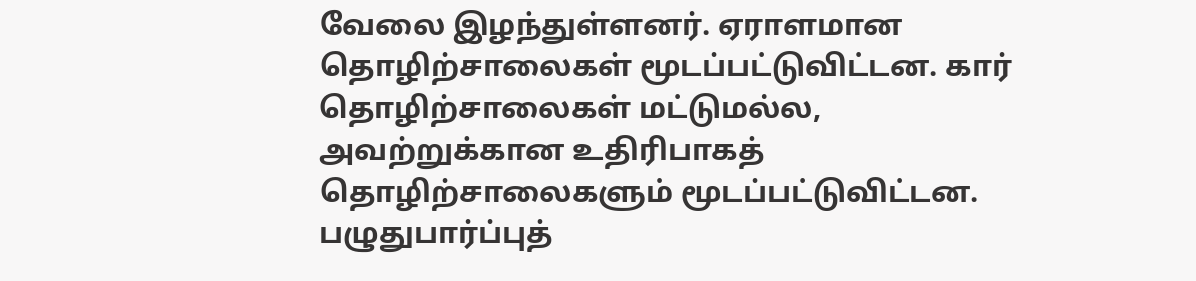வேலை இழந்துள்ளனர். ஏராளமான தொழிற்சாலைகள் மூடப்பட்டுவிட்டன. கார் தொழிற்சாலைகள் மட்டுமல்ல, அவற்றுக்கான உதிரிபாகத் தொழிற்சாலைகளும் மூடப்பட்டுவிட்டன. பழுதுபார்ப்புத்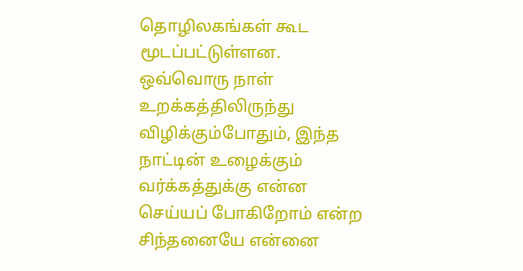தொழிலகங்கள் கூட மூடப்பட்டுள்ளன.
ஒவ்வொரு நாள் உறக்கத்திலிருந்து விழிக்கும்போதும், இந்த நாட்டின் உழைக்கும் வர்க்கத்துக்கு என்ன செய்யப் போகிறோம் என்ற சிந்தனையே என்னை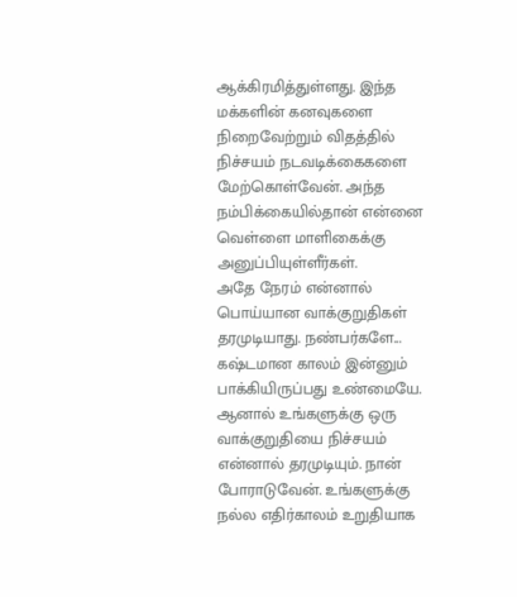ஆக்கிரமித்துள்ளது. இந்த மக்களின் கனவுகளை நிறைவேற்றும் விதத்தில் நிச்சயம் நடவடிக்கைகளை மேற்கொள்வேன். அந்த நம்பிக்கையில்தான் என்னை வெள்ளை மாளிகைக்கு அனுப்பியுள்ளீர்கள்.
அதே நேரம் என்னால் பொய்யான வாக்குறுதிகள் தரமுடியாது. நண்பர்களே... கஷ்டமான காலம் இன்னும் பாக்கியிருப்பது உண்மையே. ஆனால் உங்களுக்கு ஒரு வாக்குறுதியை நிச்சயம் என்னால் தரமுடியும். நான் போராடுவேன். உங்களுக்கு நல்ல எதிர்காலம் உறுதியாக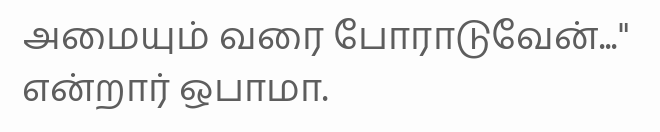அமையும் வரை போராடுவேன்..." என்றார் ஒபாமா.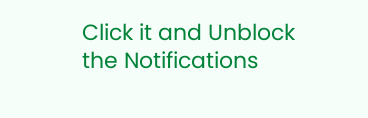Click it and Unblock the Notifications